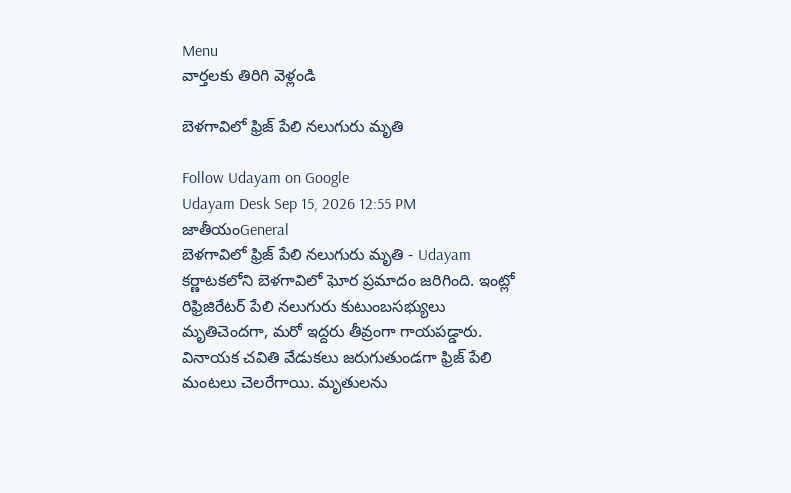Menu
వార్తలకు తిరిగి వెళ్లండి

బెళగావిలో ఫ్రిజ్‌ పేలి నలుగురు మృతి

Follow Udayam on Google
Udayam Desk Sep 15, 2026 12:55 PM జాతీయంGeneral
బెళగావిలో ఫ్రిజ్‌ పేలి నలుగురు మృతి - Udayam
కర్ణాటకలోని బెళగావిలో ఘోర ప్రమాదం జరిగింది. ఇంట్లో రిఫ్రిజిరేటర్‌ పేలి నలుగురు కుటుంబసభ్యులు మృతిచెందగా, మరో ఇద్దరు తీవ్రంగా గాయపడ్డారు. వినాయక చవితి వేడుకలు జరుగుతుండగా ఫ్రిజ్‌ పేలి మంటలు చెలరేగాయి. మృతులను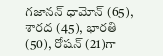గజానన్‌ ధామోన్‌ (65), శారద (45), భారతి (50), రోషన్‌ (21)గా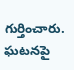గుర్తించారు. ఘటనపై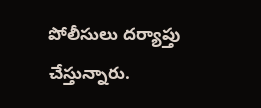పోలీసులు దర్యాప్తు చేస్తున్నారు.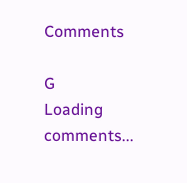Comments

G
Loading comments...